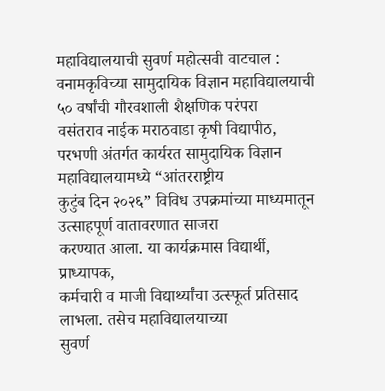महाविद्यालयाची सुवर्ण महोत्सवी वाटचाल : वनामकृविच्या सामुदायिक विज्ञान महाविद्यालयाची ५० वर्षांची गौरवशाली शैक्षणिक परंपरा
वसंतराव नाईक मराठवाडा कृषी विद्यापीठ,
परभणी अंतर्गत कार्यरत सामुदायिक विज्ञान महाविद्यालयामध्ये “आंतरराष्ट्रीय
कुटुंब दिन २०२६” विविध उपक्रमांच्या माध्यमातून उत्साहपूर्ण वातावरणात साजरा
करण्यात आला. या कार्यक्रमास विद्यार्थी, प्राध्यापक,
कर्मचारी व माजी विद्यार्थ्यांचा उत्स्फूर्त प्रतिसाद लाभला. तसेच महाविद्यालयाच्या
सुवर्ण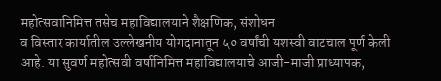महोत्सवानिमित्त तसेच महाविद्यालयाने शैक्षणिक, संशोधन
व विस्तार कार्यातील उल्लेखनीय योगदानातून ५० वर्षांची यशस्वी वाटचाल पूर्ण केली
आहे. या सुवर्ण महोत्सवी वर्षानिमित्त महाविद्यालयाचे आजी-माजी प्राध्यापक,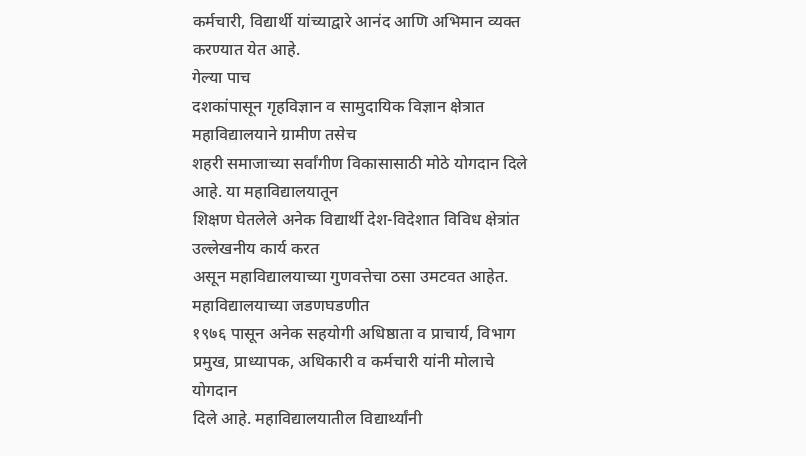कर्मचारी, विद्यार्थी यांच्याद्वारे आनंद आणि अभिमान व्यक्त करण्यात येत आहे.
गेल्या पाच
दशकांपासून गृहविज्ञान व सामुदायिक विज्ञान क्षेत्रात महाविद्यालयाने ग्रामीण तसेच
शहरी समाजाच्या सर्वांगीण विकासासाठी मोठे योगदान दिले आहे. या महाविद्यालयातून
शिक्षण घेतलेले अनेक विद्यार्थी देश-विदेशात विविध क्षेत्रांत उल्लेखनीय कार्य करत
असून महाविद्यालयाच्या गुणवत्तेचा ठसा उमटवत आहेत.
महाविद्यालयाच्या जडणघडणीत
१९७६ पासून अनेक सहयोगी अधिष्ठाता व प्राचार्य, विभाग प्रमुख, प्राध्यापक, अधिकारी व कर्मचारी यांनी मोलाचे योगदान
दिले आहे. महाविद्यालयातील विद्यार्थ्यांनी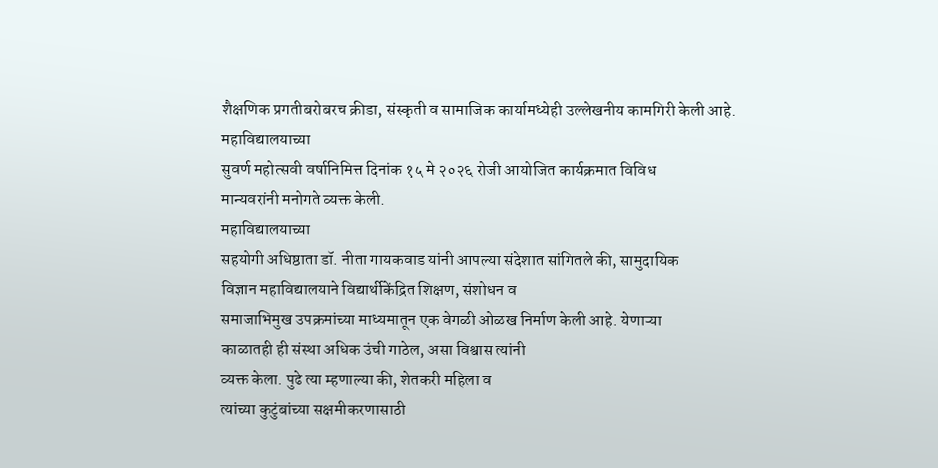शैक्षणिक प्रगतीबरोबरच क्रीडा, संस्कृती व सामाजिक कार्यामध्येही उल्लेखनीय कामगिरी केली आहे.
महाविद्यालयाच्या
सुवर्ण महोत्सवी वर्षानिमित्त दिनांक १५ मे २०२६ रोजी आयोजित कार्यक्रमात विविध
मान्यवरांनी मनोगते व्यक्त केली.
महाविद्यालयाच्या
सहयोगी अधिष्ठाता डॉ. नीता गायकवाड यांनी आपल्या संदेशात सांगितले की, सामुदायिक
विज्ञान महाविद्यालयाने विद्यार्थीकेंद्रित शिक्षण, संशोधन व
समाजाभिमुख उपक्रमांच्या माध्यमातून एक वेगळी ओळख निर्माण केली आहे. येणाऱ्या
काळातही ही संस्था अधिक उंची गाठेल, असा विश्वास त्यांनी
व्यक्त केला. पुढे त्या म्हणाल्या की, शेतकरी महिला व
त्यांच्या कुटुंबांच्या सक्षमीकरणासाठी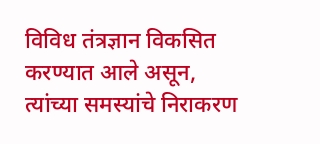विविध तंत्रज्ञान विकसित करण्यात आले असून,
त्यांच्या समस्यांचे निराकरण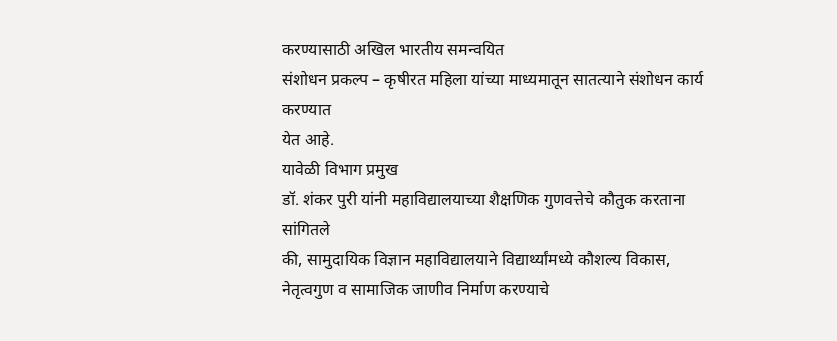करण्यासाठी अखिल भारतीय समन्वयित
संशोधन प्रकल्प – कृषीरत महिला यांच्या माध्यमातून सातत्याने संशोधन कार्य करण्यात
येत आहे.
यावेळी विभाग प्रमुख
डॉ. शंकर पुरी यांनी महाविद्यालयाच्या शैक्षणिक गुणवत्तेचे कौतुक करताना सांगितले
की, सामुदायिक विज्ञान महाविद्यालयाने विद्यार्थ्यांमध्ये कौशल्य विकास,
नेतृत्वगुण व सामाजिक जाणीव निर्माण करण्याचे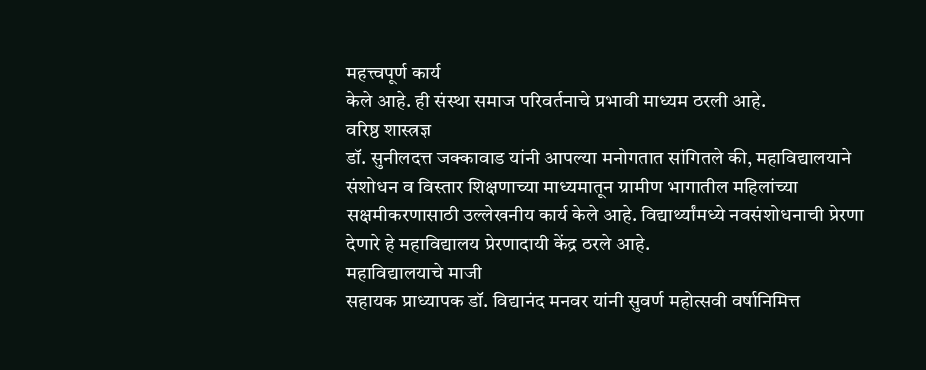महत्त्वपूर्ण कार्य
केले आहे. ही संस्था समाज परिवर्तनाचे प्रभावी माध्यम ठरली आहे.
वरिष्ठ शास्त्रज्ञ
डॉ. सुनीलदत्त जक्कावाड यांनी आपल्या मनोगतात सांगितले की, महाविद्यालयाने
संशोधन व विस्तार शिक्षणाच्या माध्यमातून ग्रामीण भागातील महिलांच्या
सक्षमीकरणासाठी उल्लेखनीय कार्य केले आहे. विद्यार्थ्यांमध्ये नवसंशोधनाची प्रेरणा
देणारे हे महाविद्यालय प्रेरणादायी केंद्र ठरले आहे.
महाविद्यालयाचे माजी
सहायक प्राध्यापक डॉ. विद्यानंद मनवर यांनी सुवर्ण महोत्सवी वर्षानिमित्त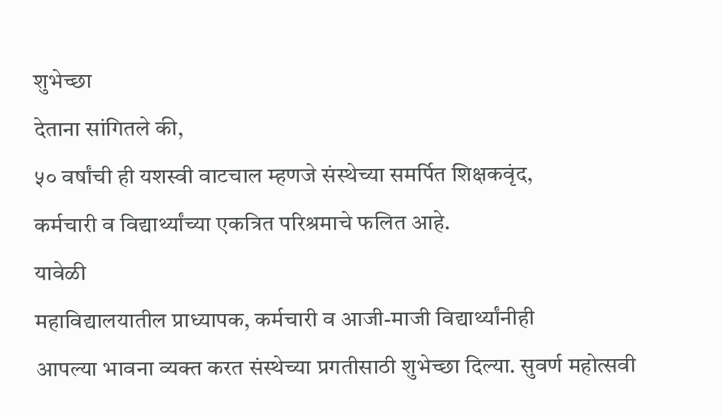शुभेच्छा
देताना सांगितले की,
५० वर्षांची ही यशस्वी वाटचाल म्हणजे संस्थेच्या समर्पित शिक्षकवृंद,
कर्मचारी व विद्यार्थ्यांच्या एकत्रित परिश्रमाचे फलित आहे.
यावेळी
महाविद्यालयातील प्राध्यापक, कर्मचारी व आजी-माजी विद्यार्थ्यांनीही
आपल्या भावना व्यक्त करत संस्थेच्या प्रगतीसाठी शुभेच्छा दिल्या. सुवर्ण महोत्सवी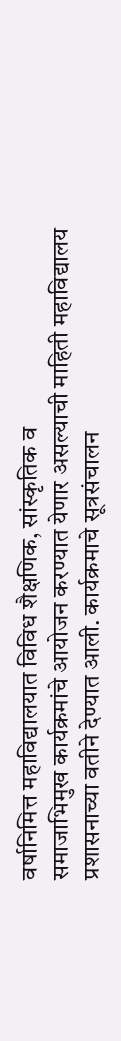वर्षानिमित्त महाविद्यालयात विविध शैक्षणिक, सांस्कृतिक व
समाजाभिमुख कार्यक्रमांचे आयोजन करण्यात येणार असल्याची माहिती महाविद्यालय
प्रशासनाच्या वतीने देण्यात आली. कार्यक्रमाचे सूत्रसंचालन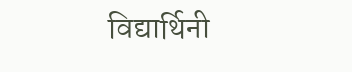विद्यार्थिनी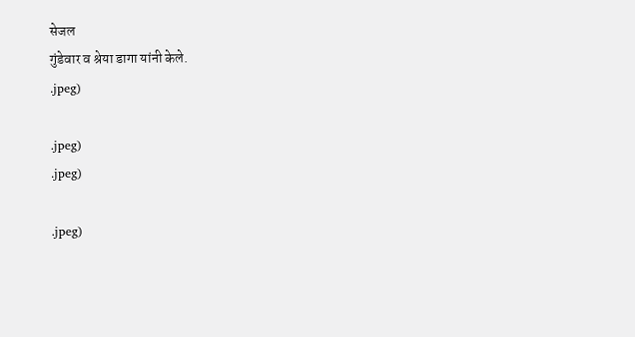सेजल
गुंडेवार व श्रेया डागा यांनी केले.
.jpeg)

.jpeg)
.jpeg)

.jpeg)